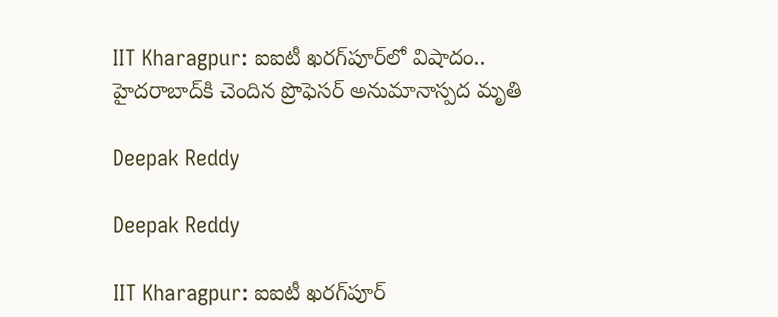IIT Kharagpur: ఐఐటీ ఖరగ్‌పూర్‌లో విషాదం.. హైదరాబాద్‌కి చెందిన ప్రొఫెసర్ అనుమానాస్పద మృతి

Deepak Reddy

Deepak Reddy

IIT Kharagpur: ఐఐటీ ఖరగ్‌పూర్‌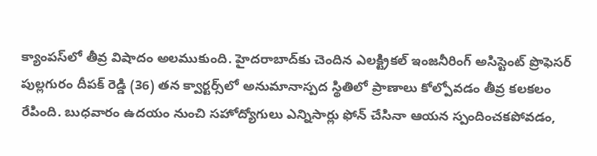క్యాంపస్‌లో తీవ్ర విషాదం అలముకుంది. హైదరాబాద్‌కు చెందిన ఎలక్ట్రికల్ ఇంజనీరింగ్ అసిస్టెంట్ ప్రొఫెసర్ పుల్లగురం దీపక్ రెడ్డి (36) తన క్వార్టర్స్‌లో అనుమానాస్పద స్థితిలో ప్రాణాలు కోల్పోవడం తీవ్ర కలకలం రేపింది. బుధవారం ఉదయం నుంచి సహోద్యోగులు ఎన్నిసార్లు ఫోన్ చేసినా ఆయన స్పందించకపోవడం,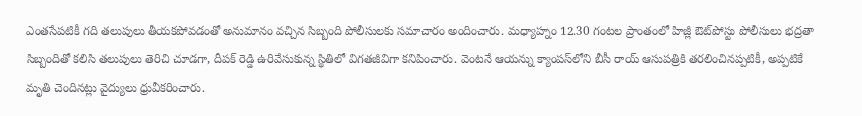ఎంతసేపటికీ గది తలుపులు తీయకపోవడంతో అనుమానం వచ్చిన సిబ్బంది పోలీసులకు సమాచారం అందించారు. మధ్యాహ్నం 12.30 గంటల ప్రాంతంలో హిజ్లీ ఔట్‌పోస్టు పోలీసులు భద్రతా సిబ్బందితో కలిసి తలుపులు తెరిచి చూడగా, దీపక్ రెడ్డి ఉరివేసుకున్న స్థితిలో విగతజీవిగా కనిపించారు. వెంటనే ఆయన్ను క్యాంపస్‌లోని బీసీ రాయ్ ఆసుపత్రికి తరలించినప్పటికీ, అప్పటికే మృతి చెందినట్లు వైద్యులు ధ్రువీకరించారు.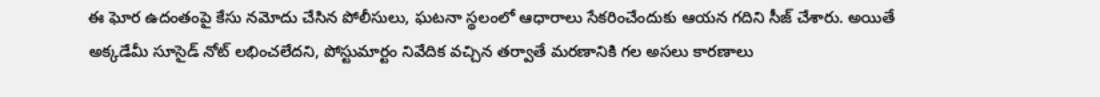ఈ ఘోర ఉదంతంపై కేసు నమోదు చేసిన పోలీసులు, ఘటనా స్థలంలో ఆధారాలు సేకరించేందుకు ఆయన గదిని సీజ్ చేశారు. అయితే అక్కడేమీ సూసైడ్ నోట్ లభించలేదని, పోస్టుమార్టం నివేదిక వచ్చిన తర్వాతే మరణానికి గల అసలు కారణాలు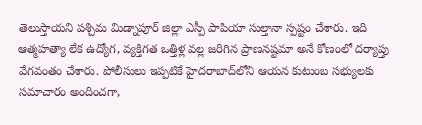తెలుస్తాయని పశ్చిమ మిడ్నాపూర్ జిల్లా ఎస్పీ పాపియా సుల్తానా స్పష్టం చేశారు. ఇది ఆత్మహత్యా లేక ఉద్యోగ, వ్యక్తిగత ఒత్తిళ్ల వల్ల జరిగిన ప్రాణనష్టమా అనే కోణంలో దర్యాప్తు వేగవంతం చేశారు. పోలీసులు ఇప్పటికే హైదరాబాద్‌లోని ఆయన కుటుంబ సభ్యులకు సమాచారం అందించగా,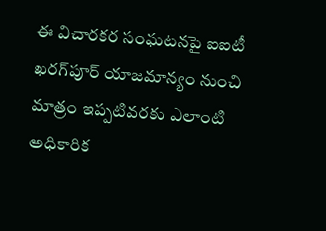ఈ విచారకర సంఘటనపై ఐఐటీ ఖరగ్‌పూర్ యాజమాన్యం నుంచి మాత్రం ఇప్పటివరకు ఎలాంటి అధికారిక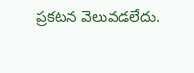ప్రకటన వెలువడలేదు.